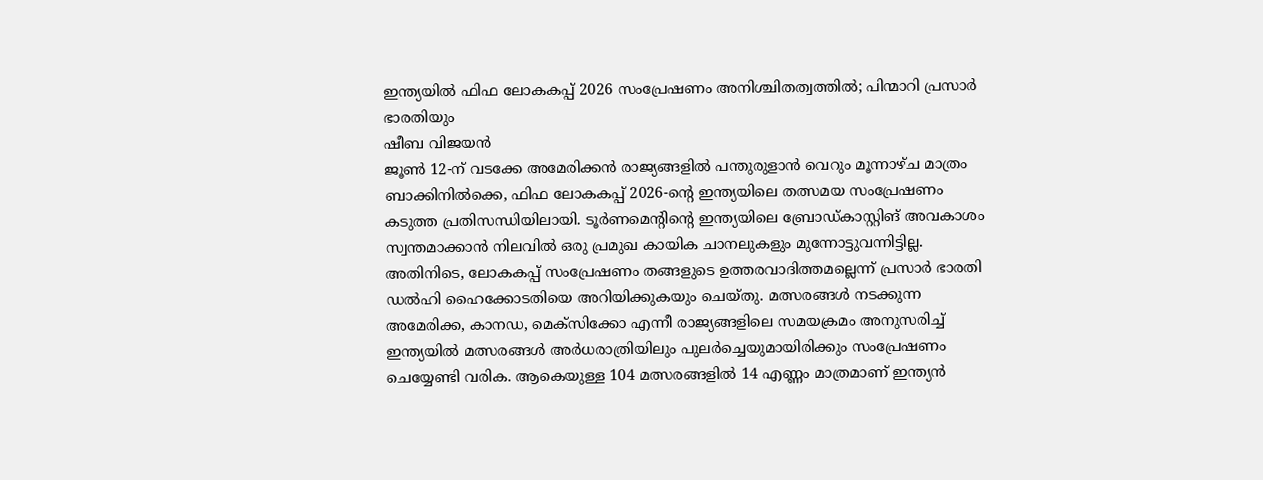ഇന്ത്യയിൽ ഫിഫ ലോകകപ്പ് 2026 സംപ്രേഷണം അനിശ്ചിതത്വത്തിൽ; പിന്മാറി പ്രസാർ ഭാരതിയും
ഷീബ വിജയൻ
ജൂൺ 12-ന് വടക്കേ അമേരിക്കൻ രാജ്യങ്ങളിൽ പന്തുരുളാൻ വെറും മൂന്നാഴ്ച മാത്രം ബാക്കിനിൽക്കെ, ഫിഫ ലോകകപ്പ് 2026-ന്റെ ഇന്ത്യയിലെ തത്സമയ സംപ്രേഷണം കടുത്ത പ്രതിസന്ധിയിലായി. ടൂർണമെന്റിന്റെ ഇന്ത്യയിലെ ബ്രോഡ്കാസ്റ്റിങ് അവകാശം സ്വന്തമാക്കാൻ നിലവിൽ ഒരു പ്രമുഖ കായിക ചാനലുകളും മുന്നോട്ടുവന്നിട്ടില്ല. അതിനിടെ, ലോകകപ്പ് സംപ്രേഷണം തങ്ങളുടെ ഉത്തരവാദിത്തമല്ലെന്ന് പ്രസാർ ഭാരതി ഡൽഹി ഹൈക്കോടതിയെ അറിയിക്കുകയും ചെയ്തു. മത്സരങ്ങൾ നടക്കുന്ന അമേരിക്ക, കാനഡ, മെക്സിക്കോ എന്നീ രാജ്യങ്ങളിലെ സമയക്രമം അനുസരിച്ച് ഇന്ത്യയിൽ മത്സരങ്ങൾ അർധരാത്രിയിലും പുലർച്ചെയുമായിരിക്കും സംപ്രേഷണം ചെയ്യേണ്ടി വരിക. ആകെയുള്ള 104 മത്സരങ്ങളിൽ 14 എണ്ണം മാത്രമാണ് ഇന്ത്യൻ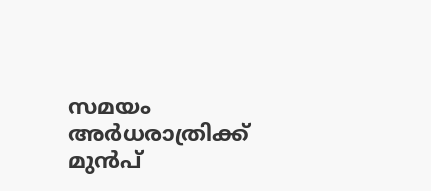സമയം അർധരാത്രിക്ക് മുൻപ്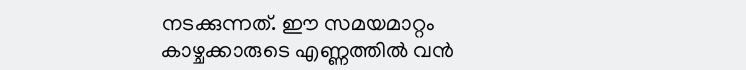നടക്കുന്നത്. ഈ സമയമാറ്റം കാഴ്ചക്കാരുടെ എണ്ണത്തിൽ വൻ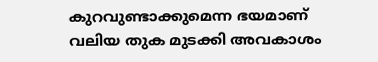കുറവുണ്ടാക്കുമെന്ന ഭയമാണ് വലിയ തുക മുടക്കി അവകാശം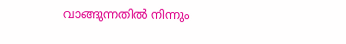വാങ്ങുന്നതിൽ നിന്നും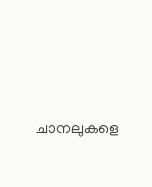ചാനലുകളെ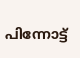പിന്നോട്ട്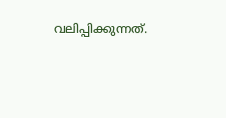വലിപ്പിക്കുന്നത്.